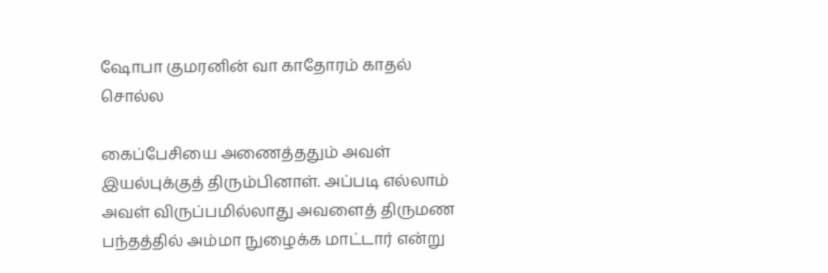ஷோபா குமரனின் வா காதோரம் காதல் சொல்ல

கைப்பேசியை அணைத்ததும் அவள் இயல்புக்குத் திரும்பினாள். அப்படி எல்லாம் அவள் விருப்பமில்லாது அவளைத் திருமண பந்தத்தில் அம்மா நுழைக்க மாட்டார் என்று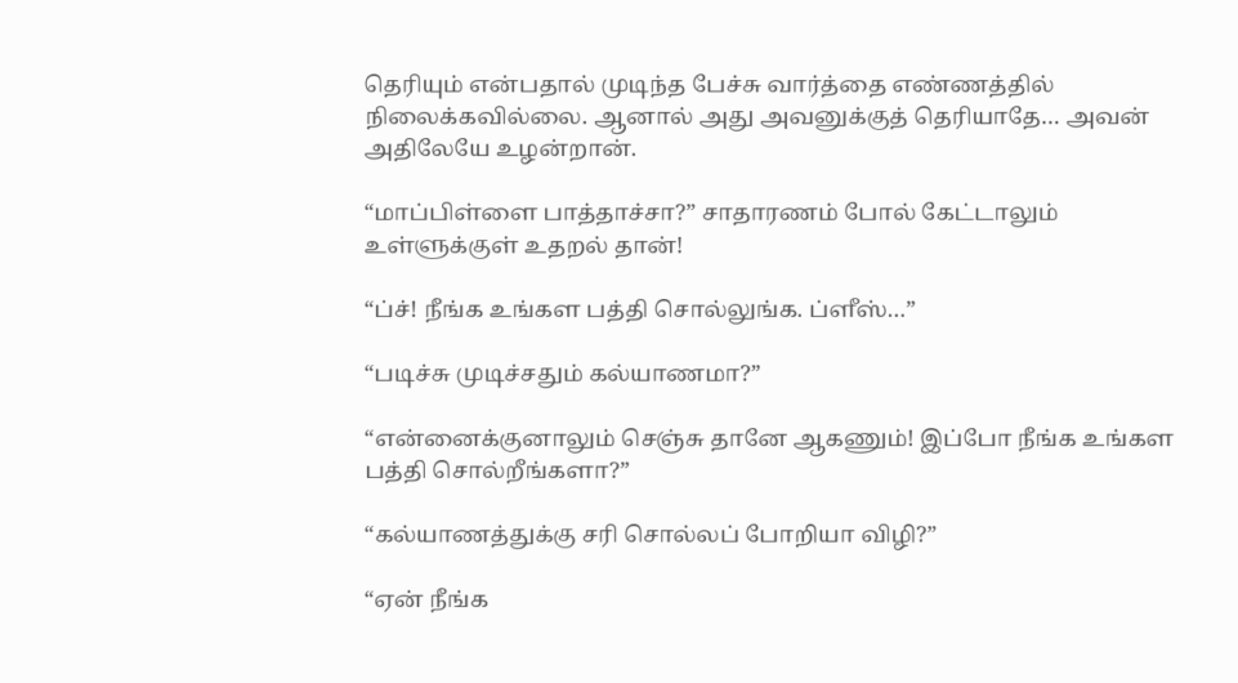தெரியும் என்பதால் முடிந்த பேச்சு வார்த்தை எண்ணத்தில் நிலைக்கவில்லை. ஆனால் அது அவனுக்குத் தெரியாதே… அவன் அதிலேயே உழன்றான்.

“மாப்பிள்ளை பாத்தாச்சா?” சாதாரணம் போல் கேட்டாலும் உள்ளுக்குள் உதறல் தான்!

“ப்ச்! நீங்க உங்கள பத்தி சொல்லுங்க. ப்ளீஸ்…”

“படிச்சு முடிச்சதும் கல்யாணமா?”

“என்னைக்குனாலும் செஞ்சு தானே ஆகணும்! இப்போ நீங்க உங்கள பத்தி சொல்றீங்களா?”

“கல்யாணத்துக்கு சரி சொல்லப் போறியா விழி?”

“ஏன் நீங்க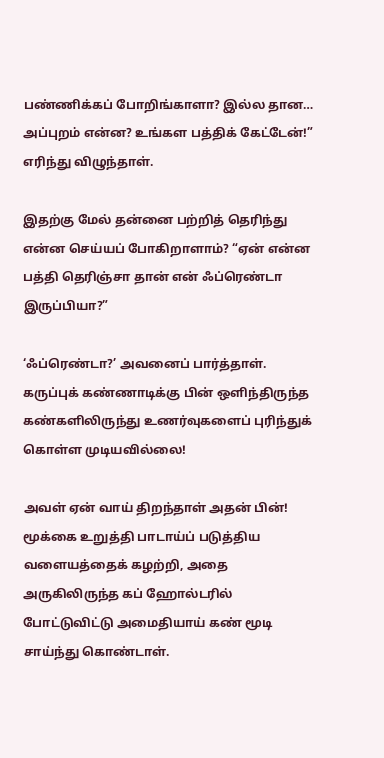பண்ணிக்கப் போறிங்காளா? இல்ல தான… அப்புறம் என்ன? உங்கள பத்திக் கேட்டேன்!” எரிந்து விழுந்தாள்.

இதற்கு மேல் தன்னை பற்றித் தெரிந்து என்ன செய்யப் போகிறாளாம்? “ஏன் என்ன பத்தி தெரிஞ்சா தான் என் ஃப்ரெண்டா இருப்பியா?”

‘ஃப்ரெண்டா?’ அவனைப் பார்த்தாள். கருப்புக் கண்ணாடிக்கு பின் ஒளிந்திருந்த கண்களிலிருந்து உணர்வுகளைப் புரிந்துக் கொள்ள முடியவில்லை!

அவள் ஏன் வாய் திறந்தாள் அதன் பின்! மூக்கை உறுத்தி பாடாய்ப் படுத்திய  வளையத்தைக் கழற்றி, அதை அருகிலிருந்த கப் ஹோல்டரில் போட்டுவிட்டு அமைதியாய் கண் மூடி சாய்ந்து கொண்டாள்.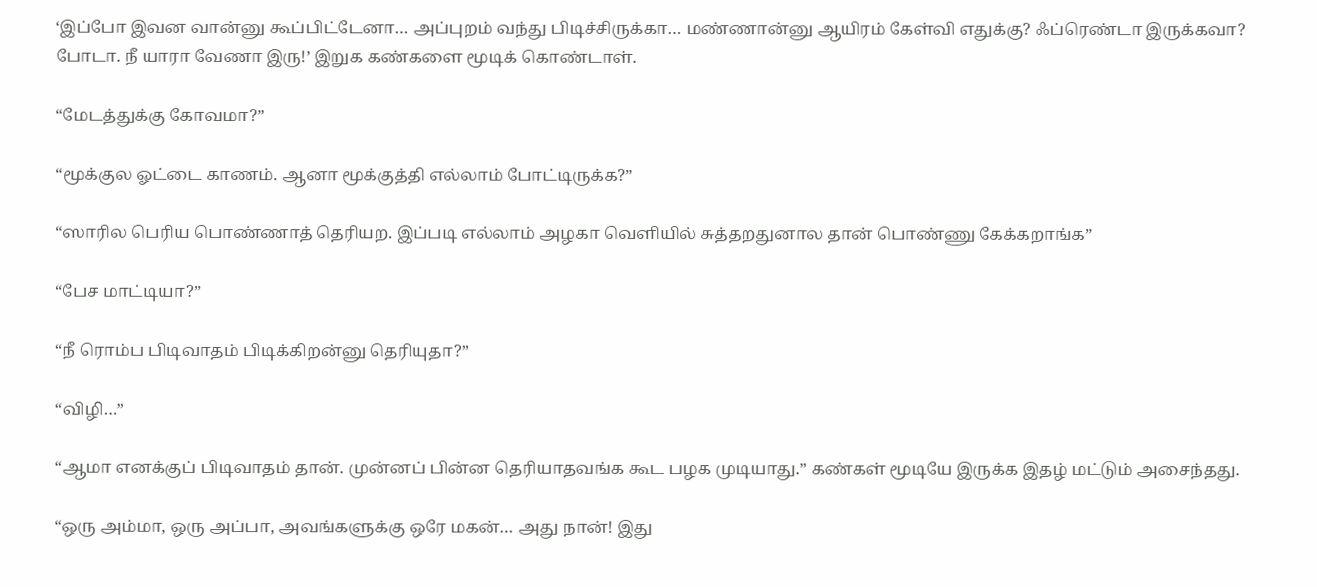‘இப்போ இவன வான்னு கூப்பிட்டேனா… அப்புறம் வந்து பிடிச்சிருக்கா… மண்ணான்னு ஆயிரம் கேள்வி எதுக்கு? ஃப்ரெண்டா இருக்கவா? போடா. நீ யாரா வேணா இரு!’ இறுக கண்களை மூடிக் கொண்டாள்.

“மேடத்துக்கு கோவமா?”

“மூக்குல ஓட்டை காணம். ஆனா மூக்குத்தி எல்லாம் போட்டிருக்க?”

“ஸாரில பெரிய பொண்ணாத் தெரியற. இப்படி எல்லாம் அழகா வெளியில் சுத்தறதுனால தான் பொண்ணு கேக்கறாங்க”

“பேச மாட்டியா?”

“நீ ரொம்ப பிடிவாதம் பிடிக்கிறன்னு தெரியுதா?”

“விழி…”

“ஆமா எனக்குப் பிடிவாதம் தான். முன்னப் பின்ன தெரியாதவங்க கூட பழக முடியாது.” கண்கள் மூடியே இருக்க இதழ் மட்டும் அசைந்தது.

“ஒரு அம்மா, ஒரு அப்பா, அவங்களுக்கு ஒரே மகன்… அது நான்! இது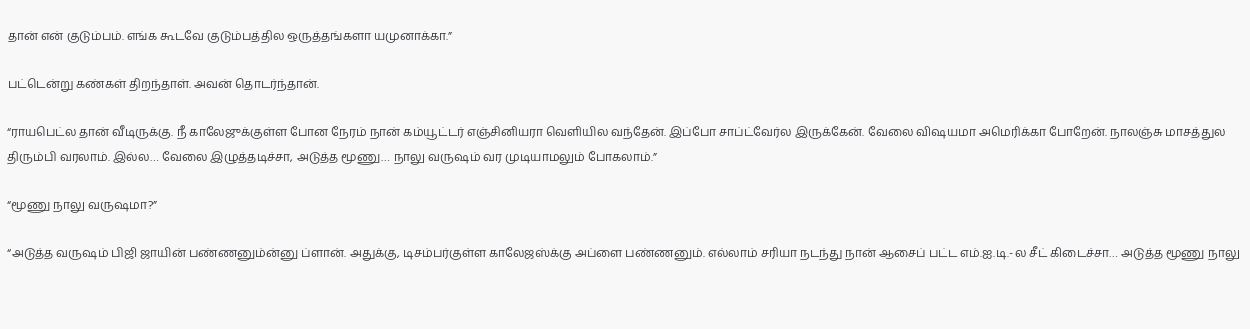தான் என் குடும்பம். எங்க கூடவே குடும்பத்தில ஒருத்தங்களா யமுனாக்கா.”

பட்டென்று கண்கள் திறந்தாள். அவன் தொடர்ந்தான்.

“ராயபெட்ல தான் வீடிருக்கு. நீ காலேஜுக்குள்ள போன நேரம் நான் கம்யூட்டர் எஞ்சினியரா வெளியில வந்தேன். இப்போ சாப்ட்வேர்ல இருக்கேன். வேலை விஷயமா அமெரிக்கா போறேன். நாலஞ்சு மாசத்துல திரும்பி வரலாம். இல்ல… வேலை இழுத்தடிச்சா, அடுத்த மூணு… நாலு வருஷம் வர முடியாமலும் போகலாம்.”

“மூணு நாலு வருஷமா?”

“அடுத்த வருஷம் பிஜி ஜாயின் பண்ணனும்ன்னு ப்ளான். அதுக்கு, டிசம்பர்குள்ள காலேஜஸ்க்கு அப்ளை பண்ணனும். எல்லாம் சரியா நடந்து நான் ஆசைப் பட்ட எம்.ஐ.டி.-ல சீட் கிடைச்சா… அடுத்த மூணு நாலு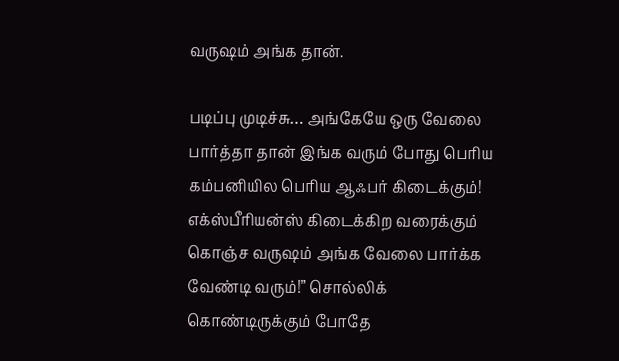வருஷம் அங்க தான்.

படிப்பு முடிச்சு… அங்கேயே ஒரு வேலை பார்த்தா தான் இங்க வரும் போது பெரிய கம்பனியில பெரிய ஆஃபர் கிடைக்கும்! எக்ஸ்பீரியன்ஸ் கிடைக்கிற வரைக்கும்  கொஞ்ச வருஷம் அங்க வேலை பார்க்க வேண்டி வரும்!” சொல்லிக் கொண்டிருக்கும் போதே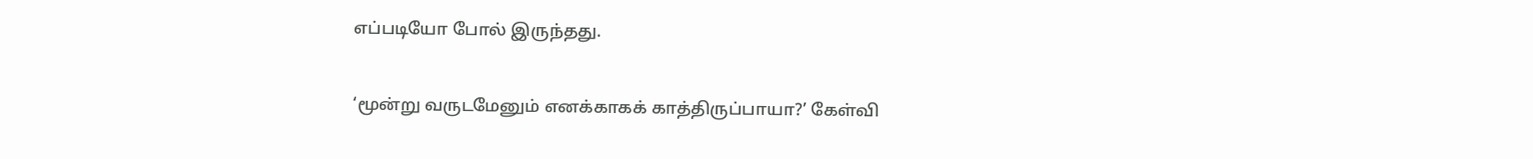எப்படியோ போல் இருந்தது.

‘மூன்று வருடமேனும் எனக்காகக் காத்திருப்பாயா?’ கேள்வி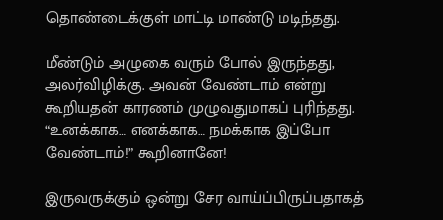தொண்டைக்குள் மாட்டி மாண்டு மடிந்தது.

மீண்டும் அழுகை வரும் போல் இருந்தது, அலர்விழிக்கு. அவன் வேண்டாம் என்று கூறியதன் காரணம் முழுவதுமாகப் புரிந்தது. “உனக்காக… எனக்காக… நமக்காக இப்போ வேண்டாம்!” கூறினானே!

இருவருக்கும் ஒன்று சேர வாய்ப்பிருப்பதாகத்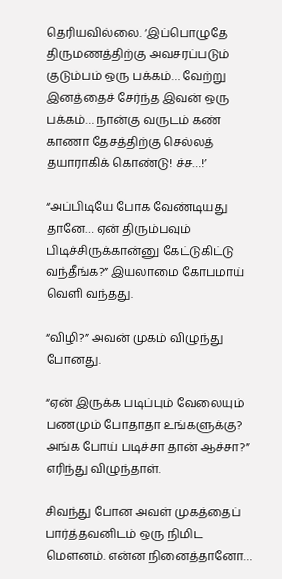தெரியவில்லை. ‘இப்பொழுதே திருமணத்திற்கு அவசரப்படும் குடும்பம் ஒரு பக்கம்… வேற்று இனத்தைச் சேர்ந்த இவன் ஒரு பக்கம்… நான்கு வருடம் கண் காணா தேசத்திற்கு செல்லத் தயாராகிக் கொண்டு! ச்ச…!’

“அப்பிடியே போக வேண்டியது தானே… ஏன் திரும்பவும் பிடிச்சிருக்கான்னு கேட்டுகிட்டு வந்தீங்க?” இயலாமை கோபமாய் வெளி வந்தது.

“விழி?” அவன் முகம் விழுந்து போனது.

“ஏன் இருக்க படிப்பும் வேலையும் பணமும் போதாதா உங்களுக்கு? அங்க போய் படிச்சா தான் ஆச்சா?” எரிந்து விழுந்தாள்.

சிவந்து போன அவள் முகத்தைப் பார்த்தவனிடம் ஒரு நிமிட மௌனம். என்ன நினைத்தானோ…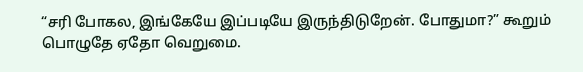“சரி போகல, இங்கேயே இப்படியே இருந்திடுறேன். போதுமா?” கூறும் பொழுதே ஏதோ வெறுமை.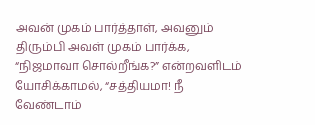அவன் முகம் பார்த்தாள், அவனும் திரும்பி அவள் முகம் பார்க்க, “நிஜமாவா சொல்றீங்க?” என்றவளிடம் யோசிக்காமல், “சத்தியமா! நீ வேண்டாம்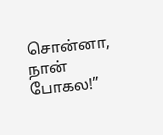சொன்னா, நான் போகல!”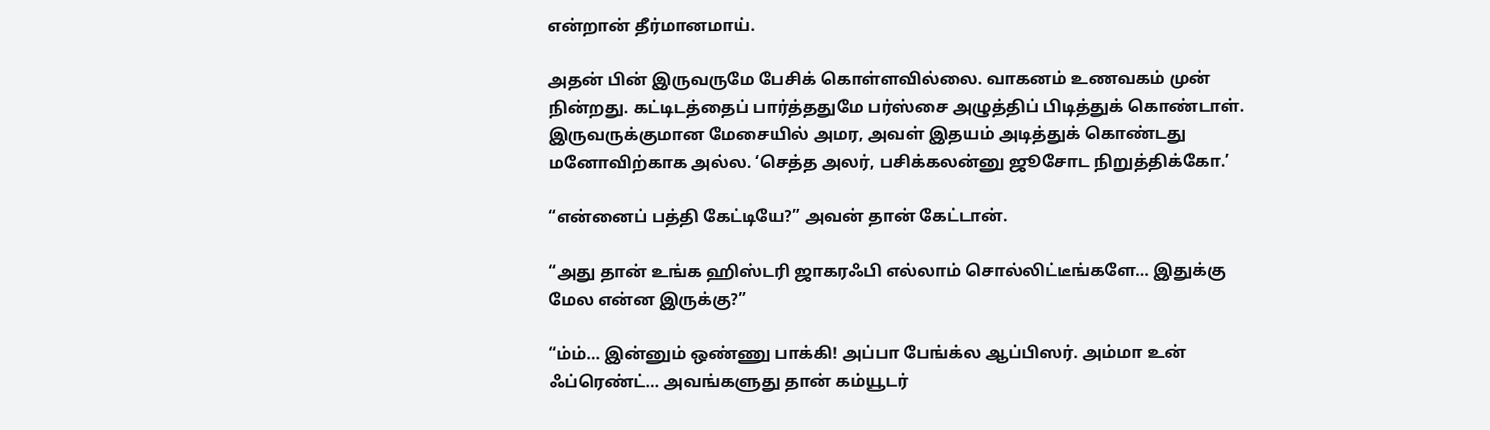என்றான் தீர்மானமாய்.

அதன் பின் இருவருமே பேசிக் கொள்ளவில்லை. வாகனம் உணவகம் முன் நின்றது. கட்டிடத்தைப் பார்த்ததுமே பர்ஸ்சை அழுத்திப் பிடித்துக் கொண்டாள். இருவருக்குமான மேசையில் அமர, அவள் இதயம் அடித்துக் கொண்டது மனோவிற்காக அல்ல. ‘செத்த அலர், பசிக்கலன்னு ஜூசோட நிறுத்திக்கோ.’

“என்னைப் பத்தி கேட்டியே?” அவன் தான் கேட்டான்.

“அது தான் உங்க ஹிஸ்டரி ஜாகரஃபி எல்லாம் சொல்லிட்டீங்களே… இதுக்கு மேல என்ன இருக்கு?”

“ம்ம்… இன்னும் ஒண்ணு பாக்கி! அப்பா பேங்க்ல ஆப்பிஸர். அம்மா உன் ஃப்ரெண்ட்… அவங்களுது தான் கம்யூடர்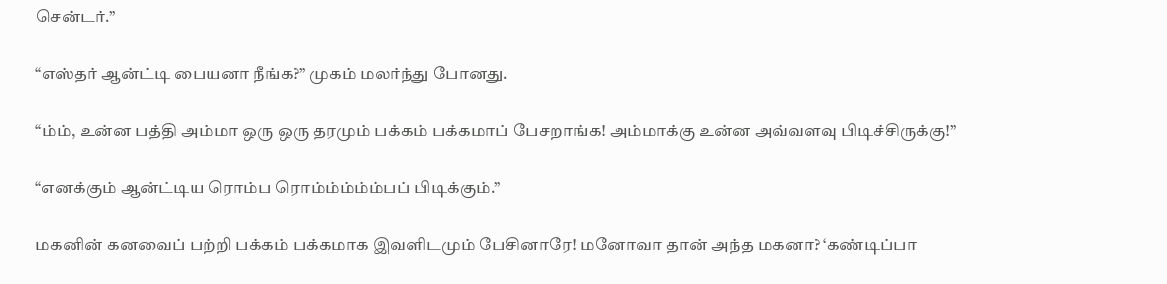சென்டர்.”

“எஸ்தர் ஆன்ட்டி பையனா நீங்க?” முகம் மலர்ந்து போனது.

“ம்ம், உன்ன பத்தி அம்மா ஒரு ஒரு தரமும் பக்கம் பக்கமாப் பேசறாங்க! அம்மாக்கு உன்ன அவ்வளவு பிடிச்சிருக்கு!”

“எனக்கும் ஆன்ட்டிய ரொம்ப ரொம்ம்ம்ம்ம்பப் பிடிக்கும்.”

மகனின் கனவைப் பற்றி பக்கம் பக்கமாக இவளிடமும் பேசினாரே! மனோவா தான் அந்த மகனா? ‘கண்டிப்பா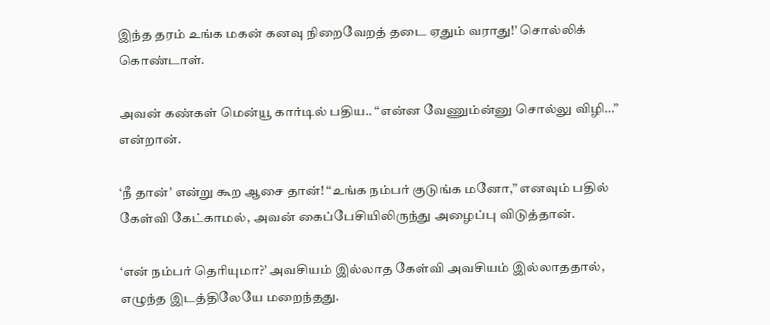இந்த தரம் உங்க மகன் கனவு நிறைவேறத் தடை ஏதும் வராது!’ சொல்லிக் கொண்டாள்.

அவன் கண்கள் மென்யூ கார்டில் பதிய.. “என்ன வேணும்ன்னு சொல்லு விழி…” என்றான்.

‘நீ தான்’ என்று கூற ஆசை தான்! “உங்க நம்பர் குடுங்க மனோ,” எனவும் பதில் கேள்வி கேட்காமல், அவன் கைப்பேசியிலிருந்து அழைப்பு விடுத்தான்.

‘என் நம்பர் தெரியுமா?’ அவசியம் இல்லாத கேள்வி அவசியம் இல்லாததால், எழுந்த இடத்திலேயே மறைந்தது.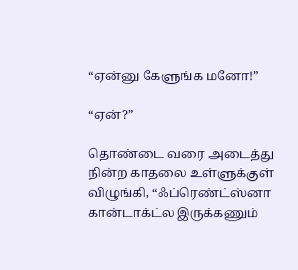“ஏன்னு கேளுங்க மனோ!”

“ஏன்?”

தொண்டை வரை அடைத்து நின்ற காதலை உள்ளுக்குள் விழுங்கி, “ஃப்ரெண்ட்ஸ்னா கான்டாக்ட்ல இருக்கணும்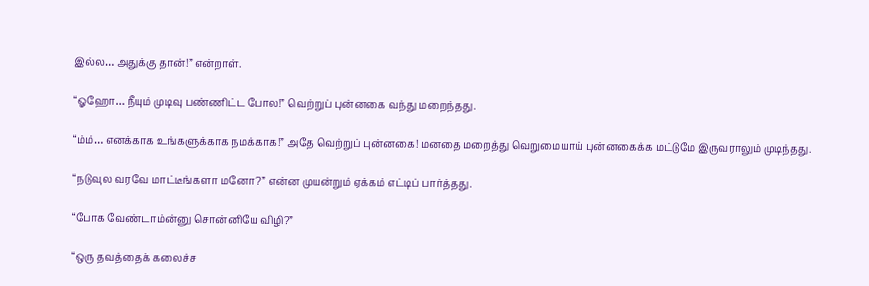இல்ல… அதுக்கு தான்!” என்றாள்.

“ஓஹோ… நீயும் முடிவு பண்ணிட்ட போல!” வெற்றுப் புன்னகை வந்து மறைந்தது.

“ம்ம்… எனக்காக உங்களுக்காக நமக்காக!” அதே வெற்றுப் புன்னகை! மனதை மறைத்து வெறுமையாய் புன்னகைக்க மட்டுமே இருவராலும் முடிந்தது.

“நடுவுல வரவே மாட்டீங்களா மனோ?” என்ன முயன்றும் ஏக்கம் எட்டிப் பார்த்தது.

“போக வேண்டாம்ன்னு சொன்னியே விழி?”

“ஒரு தவத்தைக் கலைச்ச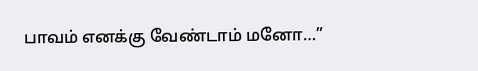பாவம் எனக்கு வேண்டாம் மனோ…”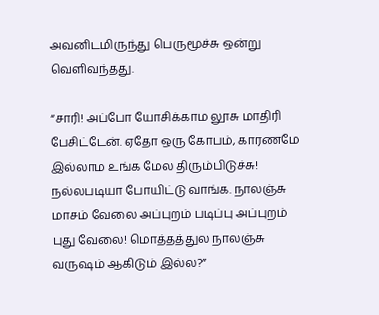அவனிடமிருந்து பெருமூச்சு ஒன்று வெளிவந்தது.

“சாரி! அப்போ யோசிக்காம லூசு மாதிரி பேசிட்டேன். ஏதோ ஒரு கோபம், காரணமே இல்லாம உங்க மேல திரும்பிடுச்சு! நல்லபடியா போயிட்டு வாங்க. நாலஞ்சு மாசம் வேலை அப்புறம் படிப்பு அப்புறம் புது வேலை! மொத்தத்துல நாலஞ்சு வருஷம் ஆகிடும் இல்ல?”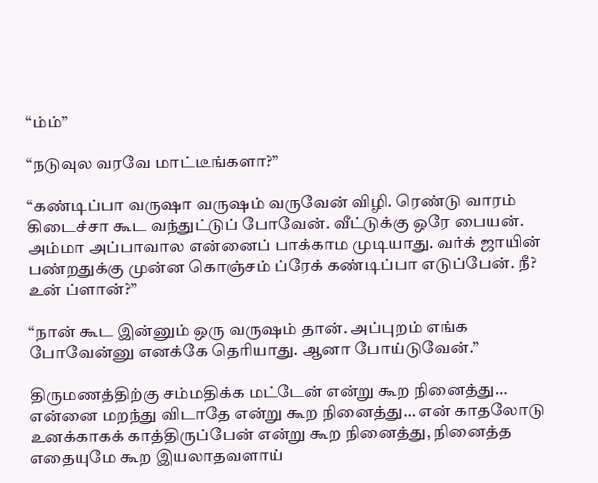“ம்ம்”

“நடுவுல வரவே மாட்டீங்களா?”

“கண்டிப்பா வருஷா வருஷம் வருவேன் விழி. ரெண்டு வாரம் கிடைச்சா கூட வந்துட்டுப் போவேன். வீட்டுக்கு ஒரே பையன். அம்மா அப்பாவால என்னைப் பாக்காம முடியாது. வர்க் ஜாயின் பண்றதுக்கு முன்ன கொஞ்சம் ப்ரேக் கண்டிப்பா எடுப்பேன். நீ? உன் ப்ளான்?”

“நான் கூட இன்னும் ஒரு வருஷம் தான். அப்புறம் எங்க போவேன்னு எனக்கே தெரியாது. ஆனா போய்டுவேன்.”

திருமணத்திற்கு சம்மதிக்க மட்டேன் என்று கூற நினைத்து… என்னை மறந்து விடாதே என்று கூற நினைத்து… என் காதலோடு உனக்காகக் காத்திருப்பேன் என்று கூற நினைத்து, நினைத்த எதையுமே கூற இயலாதவளாய்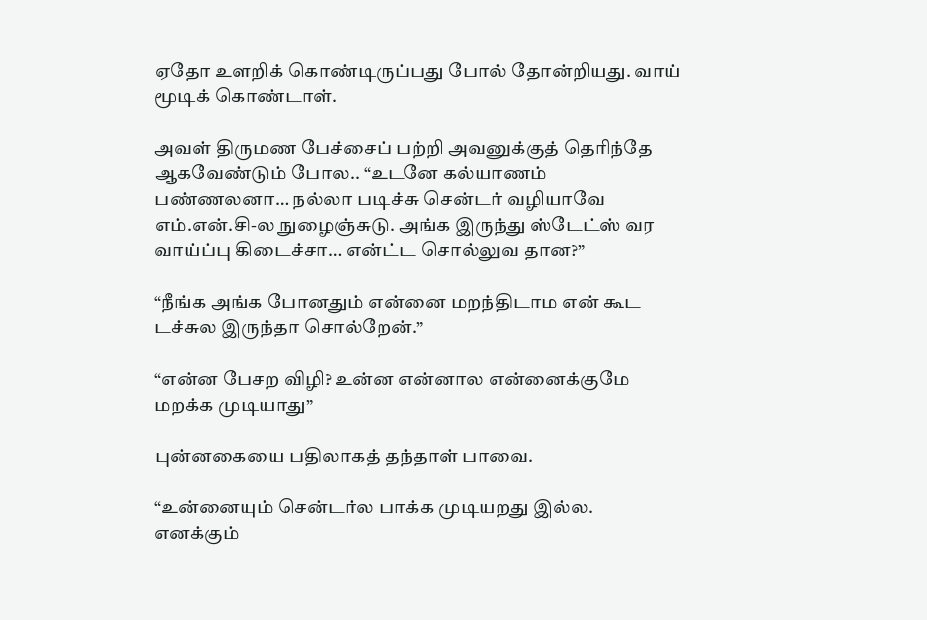ஏதோ உளறிக் கொண்டிருப்பது போல் தோன்றியது. வாய் மூடிக் கொண்டாள்.

அவள் திருமண பேச்சைப் பற்றி அவனுக்குத் தெரிந்தே ஆகவேண்டும் போல.. “உடனே கல்யாணம் பண்ணலனா… நல்லா படிச்சு சென்டர் வழியாவே எம்.என்.சி-ல நுழைஞ்சுடு. அங்க இருந்து ஸ்டேட்ஸ் வர வாய்ப்பு கிடைச்சா… என்ட்ட சொல்லுவ தான?”

“நீங்க அங்க போனதும் என்னை மறந்திடாம என் கூட டச்சுல இருந்தா சொல்றேன்.”

“என்ன பேசற விழி? உன்ன என்னால என்னைக்குமே மறக்க முடியாது”

புன்னகையை பதிலாகத் தந்தாள் பாவை.

“உன்னையும் சென்டர்ல பாக்க முடியறது இல்ல. எனக்கும்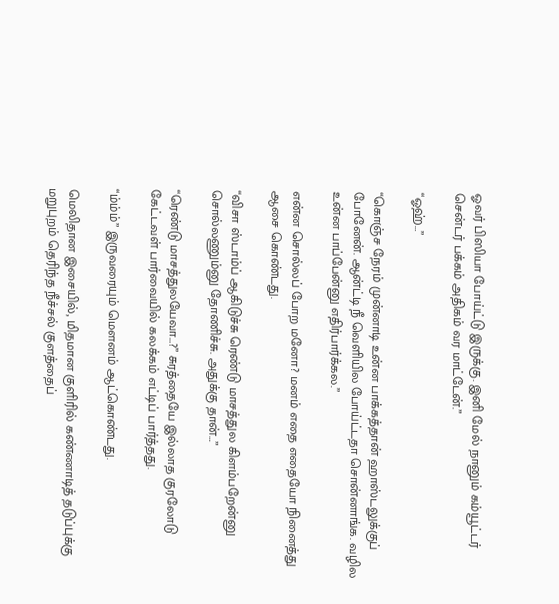ஓவர் பிஸியா போய்ட்டு இருக்கு. இனி மேல் நானும் கம்யூட்டர் சென்டர் பக்கம் அதிகம் வர மாட்டேன்.”

“ஓஹ்…”

“கொஞ்ச நேரம் முன்னாடி உன்ன பாக்கத்தான் ஹாஸ்டலுக்குப் போனேன். ஆன்ட்டி நீ வெளியில போய்ட்டதா சொன்னாங்க. வழில உன்ன பாப்பேன்னு எதிர்பார்க்கல.”

என்ன சொல்லப் போற மனோ? மனம் எதை எதையோ நினைத்து ஆசை கொண்டது.

“விசா ஸ்டாம்ப் ஆகிடுச்சு ரெண்டு மாசத்துல கிளம்பறேன்னு சொல்லணும்னு தோணிச்சு. அதுக்கு தான்…”

“ரெண்டு மாசத்துலயேவா…?” சுரத்தையே இல்லாத குரலோடு கேட்டவள் பார்வையில் கலக்கம் எட்டிப் பார்த்தது.

“ம்ம்ம்” இருவரையும் மௌனம் ஆட்கொண்டது.

மெலிதான இசையில், மிதமான குளிரில் கண்ணாடித் தடுப்புக்கு மறுபுறம் தெரிந்த நீச்சல் குளத்தைப்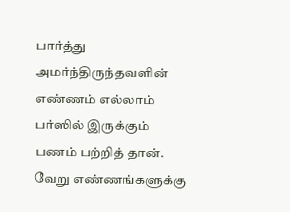பார்த்து அமர்ந்திருந்தவளின் எண்ணம் எல்லாம் பர்ஸில் இருக்கும் பணம் பற்றித் தான். வேறு எண்ணங்களுக்கு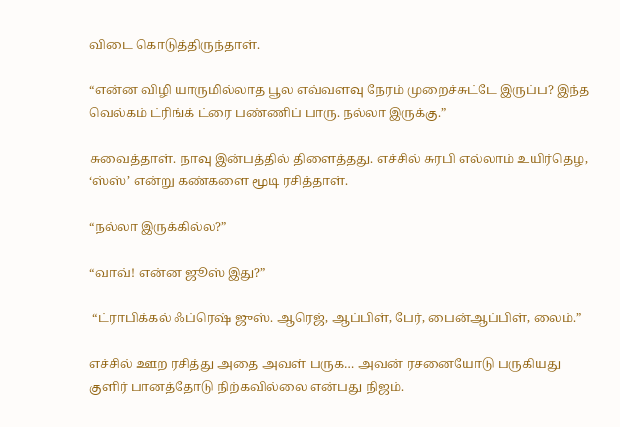விடை கொடுத்திருந்தாள்.

“என்ன விழி யாருமில்லாத பூல எவ்வளவு நேரம் முறைச்சுட்டே இருப்ப? இந்த வெல்கம் ட்ரிங்க் ட்ரை பண்ணிப் பாரு. நல்லா இருக்கு.”

சுவைத்தாள். நாவு இன்பத்தில் திளைத்தது. எச்சில் சுரபி எல்லாம் உயிர்தெழ, ‘ஸ்ஸ்’ என்று கண்களை மூடி ரசித்தாள்.

“நல்லா இருக்கில்ல?”

“வாவ்! என்ன ஜூஸ் இது?”

 “ட்ராபிக்கல் ஃப்ரெஷ் ஜுஸ். ஆரெஜ், ஆப்பிள், பேர், பைன்ஆப்பிள், லைம்.”

எச்சில் ஊற ரசித்து அதை அவள் பருக… அவன் ரசனையோடு பருகியது குளிர் பானத்தோடு நிற்கவில்லை என்பது நிஜம்.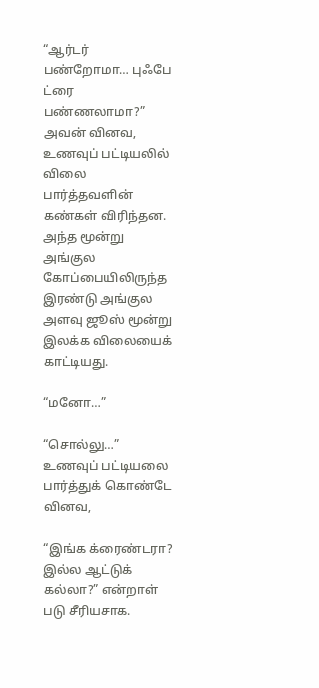“ஆர்டர் பண்றோமா… புஃபே ட்ரை பண்ணலாமா?” அவன் வினவ, உணவுப் பட்டியலில் விலை  பார்த்தவளின் கண்கள் விரிந்தன. அந்த மூன்று அங்குல கோப்பையிலிருந்த இரண்டு அங்குல அளவு ஜூஸ் மூன்று இலக்க விலையைக் காட்டியது.

“மனோ…”

“சொல்லு…” உணவுப் பட்டியலை பார்த்துக் கொண்டே வினவ,

“இங்க க்ரைண்டரா? இல்ல ஆட்டுக் கல்லா?” என்றாள் படு சீரியசாக.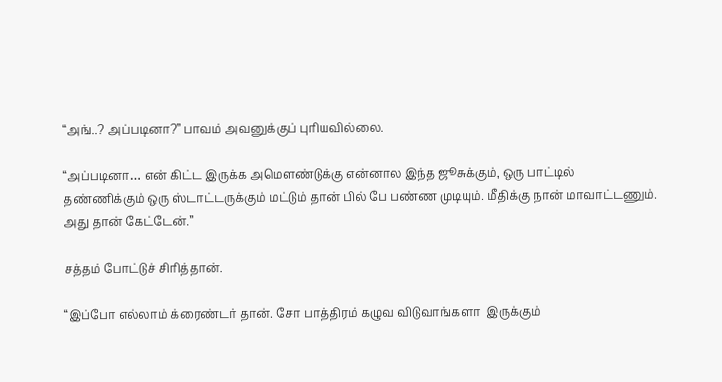“அங்..? அப்படினா?” பாவம் அவனுக்குப் புரியவில்லை.

“அப்படினா… என் கிட்ட இருக்க அமௌண்டுக்கு என்னால இந்த ஜூசுக்கும், ஒரு பாட்டில் தண்ணிக்கும் ஒரு ஸ்டாட்டருக்கும் மட்டும் தான் பில் பே பண்ண முடியும். மீதிக்கு நான் மாவாட்டணும். அது தான் கேட்டேன்.”

சத்தம் போட்டுச் சிரித்தான்.

“இப்போ எல்லாம் க்ரைண்டர் தான். சோ பாத்திரம் கழுவ விடுவாங்களா  இருக்கும்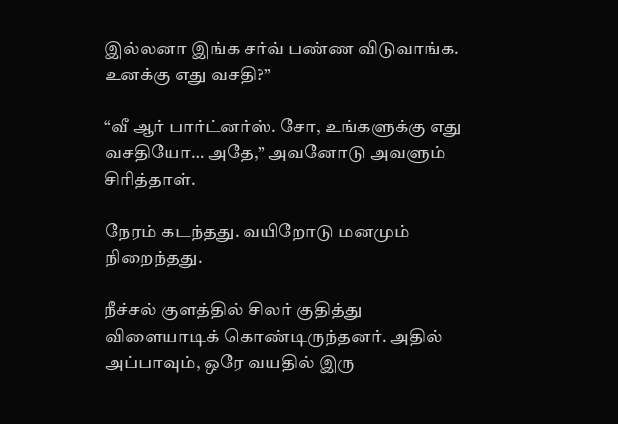இல்லனா இங்க சர்வ் பண்ண விடுவாங்க. உனக்கு எது வசதி?”

“வீ ஆர் பார்ட்னர்ஸ். சோ, உங்களுக்கு எது வசதியோ… அதே,” அவனோடு அவளும் சிரித்தாள்.

நேரம் கடந்தது. வயிறோடு மனமும் நிறைந்தது.

நீச்சல் குளத்தில் சிலர் குதித்து விளையாடிக் கொண்டிருந்தனர். அதில் அப்பாவும், ஒரே வயதில் இரு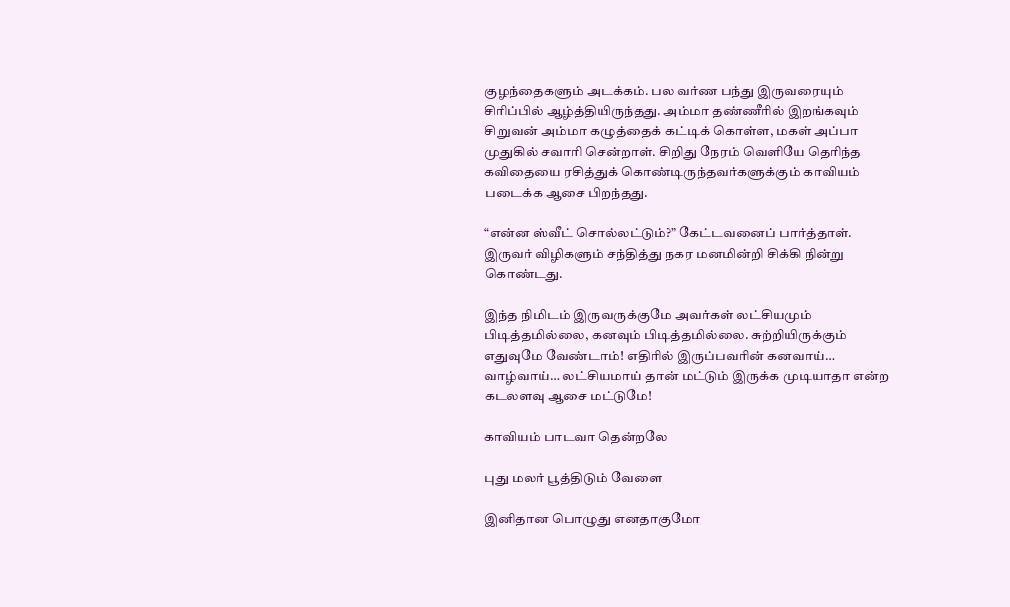குழந்தைகளும் அடக்கம். பல வர்ண பந்து இருவரையும் சிரிப்பில் ஆழ்த்தியிருந்தது. அம்மா தண்ணீரில் இறங்கவும் சிறுவன் அம்மா கழுத்தைக் கட்டிக் கொள்ள, மகள் அப்பா முதுகில் சவாரி சென்றாள். சிறிது நேரம் வெளியே தெரிந்த கவிதையை ரசித்துக் கொண்டிருந்தவர்களுக்கும் காவியம் படைக்க ஆசை பிறந்தது.

“என்ன ஸ்வீட் சொல்லட்டும்?” கேட்டவனைப் பார்த்தாள். இருவர் விழிகளும் சந்தித்து நகர மனமின்றி சிக்கி நின்று கொண்டது.

இந்த நிமிடம் இருவருக்குமே அவர்கள் லட்சியமும் பிடித்தமில்லை, கனவும் பிடித்தமில்லை. சுற்றியிருக்கும் எதுவுமே வேண்டாம்! எதிரில் இருப்பவரின் கனவாய்… வாழ்வாய்… லட்சியமாய் தான் மட்டும் இருக்க முடியாதா என்ற கடலளவு ஆசை மட்டுமே!

காவியம் பாடவா தென்றலே

புது மலர் பூத்திடும் வேளை

இனிதான பொழுது எனதாகுமோ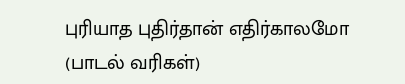புரியாத புதிர்தான் எதிர்காலமோ (பாடல் வரிகள்)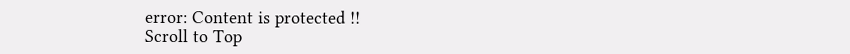error: Content is protected !!
Scroll to Top